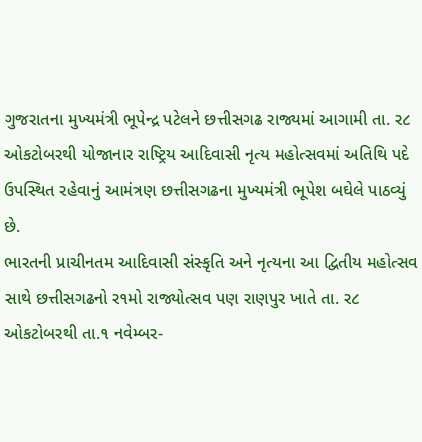ગુજરાતના મુખ્યમંત્રી ભૂપેન્દ્ર પટેલને છત્તીસગઢ રાજ્યમાં આગામી તા. ર૮ ઓકટોબરથી યોજાનાર રાષ્ટ્રિય આદિવાસી નૃત્ય મહોત્સવમાં અતિથિ પદે ઉપસ્થિત રહેવાનું આમંત્રણ છત્તીસગઢના મુખ્યમંત્રી ભૂપેશ બઘેલે પાઠવ્યું છે.
ભારતની પ્રાચીનતમ આદિવાસી સંસ્કૃતિ અને નૃત્યના આ દ્વિતીય મહોત્સવ સાથે છત્તીસગઢનો ર૧મો રાજ્યોત્સવ પણ રાણપુર ખાતે તા. ર૮ ઓકટોબરથી તા.૧ નવેમ્બર-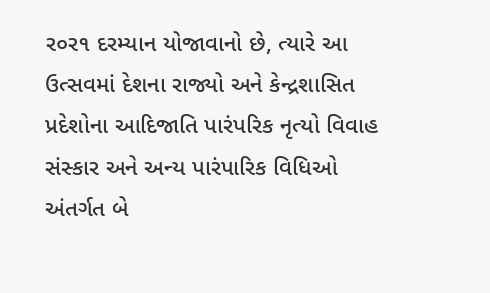ર૦ર૧ દરમ્યાન યોજાવાનો છે, ત્યારે આ ઉત્સવમાં દેશના રાજ્યો અને કેન્દ્રશાસિત પ્રદેશોના આદિજાતિ પારંપરિક નૃત્યો વિવાહ સંસ્કાર અને અન્ય પારંપારિક વિધિઓ અંતર્ગત બે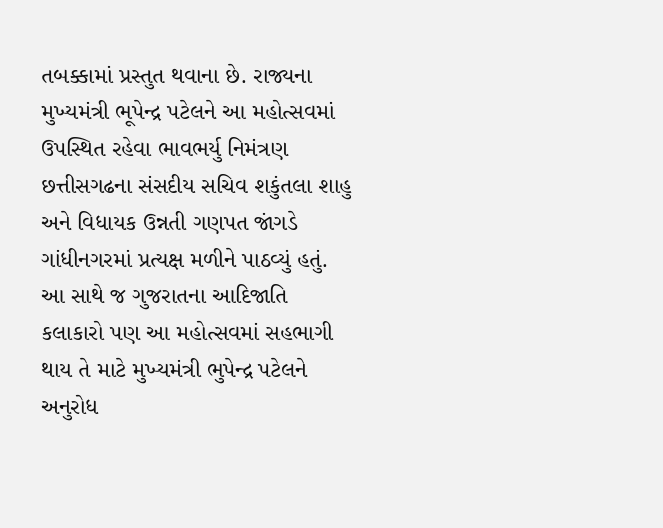તબક્કામાં પ્રસ્તુત થવાના છે. રાજ્યના મુખ્યમંત્રી ભૂપેન્દ્ર પટેલને આ મહોત્સવમાં ઉપસ્થિત રહેવા ભાવભર્યુ નિમંત્રણ છત્તીસગઢના સંસદીય સચિવ શકુંતલા શાહુ અને વિધાયક ઉન્નતી ગણપત જાંગડે ગાંધીનગરમાં પ્રત્યક્ષ મળીને પાઠવ્યું હતું. આ સાથે જ ગુજરાતના આદિજાતિ કલાકારો પણ આ મહોત્સવમાં સહભાગી થાય તે માટે મુખ્યમંત્રી ભુપેન્દ્ર પટેલને અનુરોધ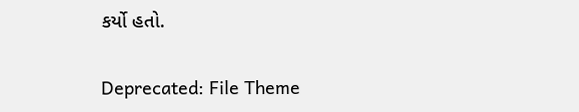કર્યો હતો.

Deprecated: File Theme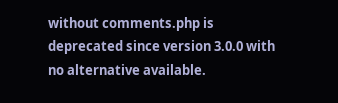without comments.php is deprecated since version 3.0.0 with no alternative available.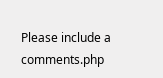Please include a comments.php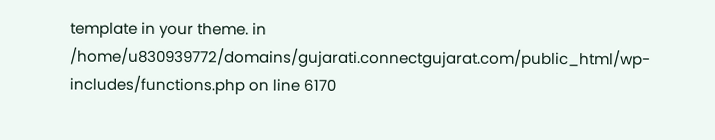template in your theme. in /home/u830939772/domains/gujarati.connectgujarat.com/public_html/wp-includes/functions.php on line 6170